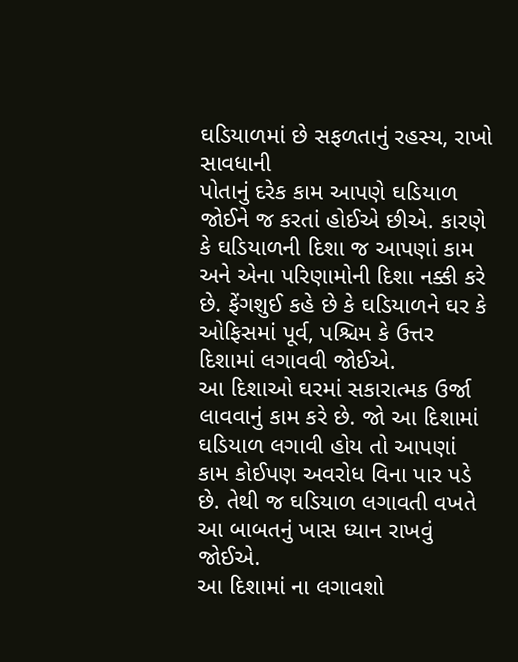ઘડિયાળમાં છે સફળતાનું રહસ્ય, રાખો સાવધાની
પોતાનું દરેક કામ આપણે ઘડિયાળ જોઈને જ કરતાં હોઈએ છીએ. કારણે કે ઘડિયાળની દિશા જ આપણાં કામ અને એના પરિણામોની દિશા નક્કી કરે છે. ફેંગશુઈ કહે છે કે ઘડિયાળને ઘર કે ઓફિસમાં પૂર્વ, પશ્ચિમ કે ઉત્તર દિશામાં લગાવવી જોઈએ.
આ દિશાઓ ઘરમાં સકારાત્મક ઉર્જા લાવવાનું કામ કરે છે. જો આ દિશામાં ઘડિયાળ લગાવી હોય તો આપણાં કામ કોઈપણ અવરોધ વિના પાર પડે છે. તેથી જ ઘડિયાળ લગાવતી વખતે આ બાબતનું ખાસ ધ્યાન રાખવું જોઈએ.
આ દિશામાં ના લગાવશો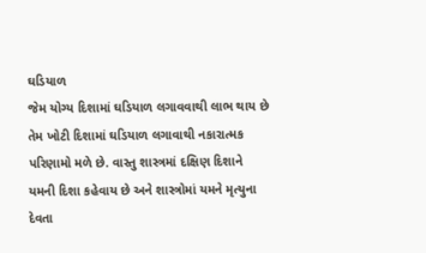ઘડિયાળ
જેમ યોગ્ય દિશામાં ઘડિયાળ લગાવવાથી લાભ થાય છે તેમ ખોટી દિશામાં ઘડિયાળ લગાવાથી નકારાત્મક પરિણામો મળે છે. વાસ્તુ શાસ્ત્રમાં દક્ષિણ દિશાને યમની દિશા કહેવાય છે અને શાસ્ત્રોમાં યમને મૃત્યુના દેવતા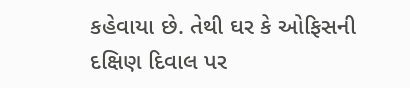કહેવાયા છે. તેથી ઘર કે ઓફિસની દક્ષિણ દિવાલ પર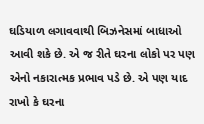ઘડિયાળ લગાવવાથી બિઝનેસમાં બાધાઓ આવી શકે છે. એ જ રીતે ઘરના લોકો પર પણ એનો નકારાત્મક પ્રભાવ પડે છે. એ પણ યાદ રાખો કે ઘરના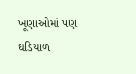ખૂણાઓમાં પણ ઘડિયાળ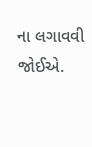ના લગાવવી જોઈએ.